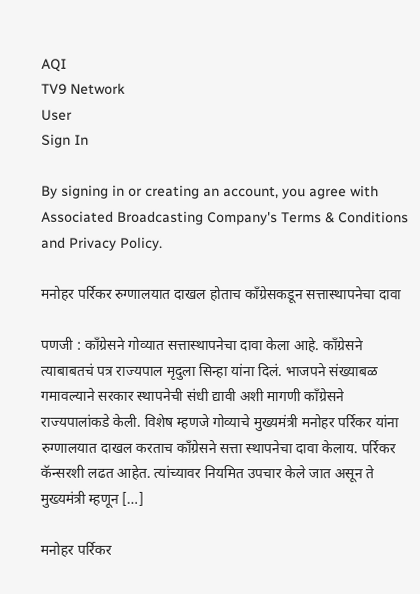AQI
TV9 Network
User
Sign In

By signing in or creating an account, you agree with Associated Broadcasting Company's Terms & Conditions and Privacy Policy.

मनोहर पर्रिकर रुग्णालयात दाखल होताच काँग्रेसकडून सत्तास्थापनेचा दावा

पणजी : काँग्रेसने गोव्यात सत्तास्थापनेचा दावा केला आहे. काँग्रेसने त्याबाबतचं पत्र राज्यपाल मृदुला सिन्हा यांना दिलं. भाजपने संख्याबळ गमावल्याने सरकार स्थापनेची संधी द्यावी अशी मागणी काँग्रेसने राज्यपालांकडे केली. विशेष म्हणजे गोव्याचे मुख्यमंत्री मनोहर पर्रिकर यांना रुग्णालयात दाखल करताच काँग्रेसने सत्ता स्थापनेचा दावा केलाय. पर्रिकर कॅन्सरशी लढत आहेत. त्यांच्यावर नियमित उपचार केले जात असून ते मुख्यमंत्री म्हणून […]

मनोहर पर्रिकर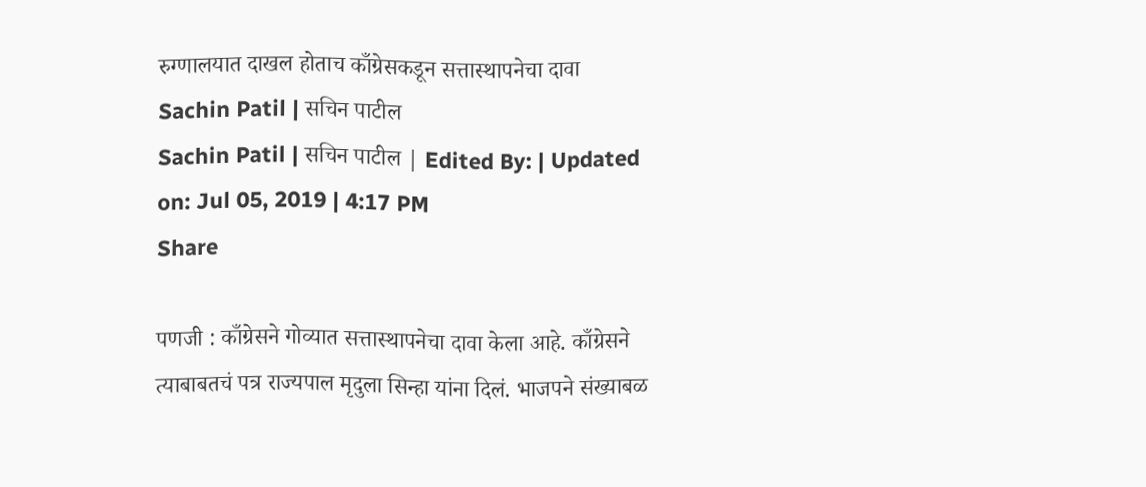रुग्णालयात दाखल होताच काँग्रेसकडून सत्तास्थापनेचा दावा
Sachin Patil | सचिन पाटील
Sachin Patil | सचिन पाटील | Edited By: | Updated on: Jul 05, 2019 | 4:17 PM
Share

पणजी : काँग्रेसने गोव्यात सत्तास्थापनेचा दावा केला आहे. काँग्रेसने त्याबाबतचं पत्र राज्यपाल मृदुला सिन्हा यांना दिलं. भाजपने संख्याबळ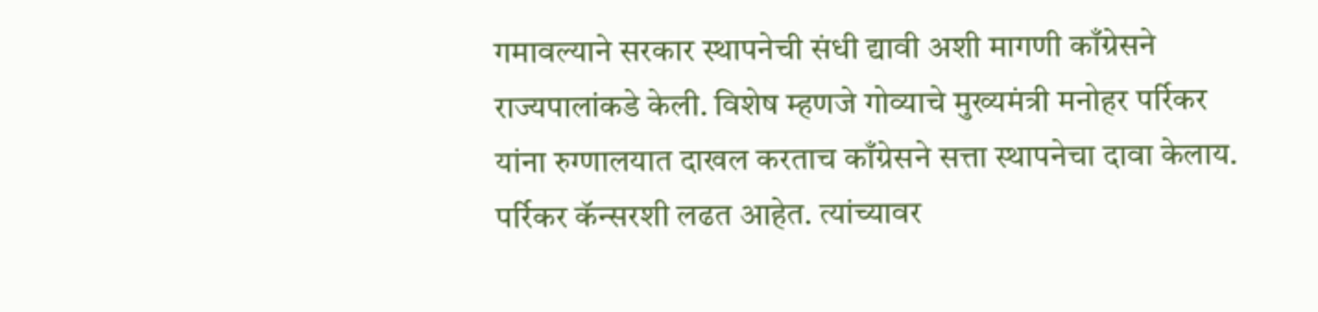गमावल्याने सरकार स्थापनेची संधी द्यावी अशी मागणी काँग्रेसने राज्यपालांकडे केली. विशेष म्हणजे गोव्याचे मुख्यमंत्री मनोहर पर्रिकर यांना रुग्णालयात दाखल करताच काँग्रेसने सत्ता स्थापनेचा दावा केलाय. पर्रिकर कॅन्सरशी लढत आहेत. त्यांच्यावर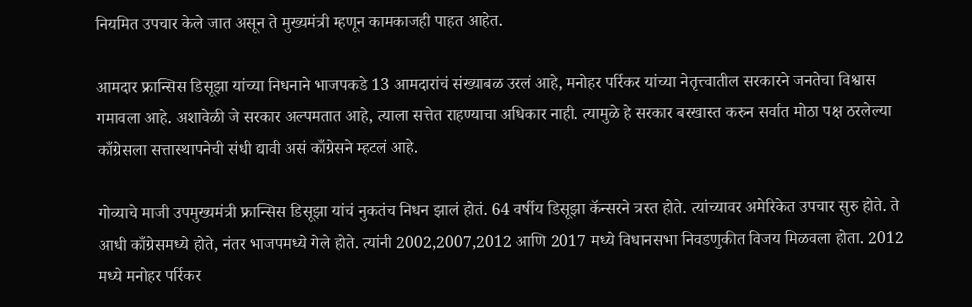नियमित उपचार केले जात असून ते मुख्यमंत्री म्हणून कामकाजही पाहत आहेत.

आमदार फ्रान्सिस डिसूझा यांच्या निधनाने भाजपकडे 13 आमदारांचं संख्याबळ उरलं आहे, मनोहर पर्रिकर यांच्या नेतृत्त्वातील सरकारने जनतेचा विश्वास गमावला आहे. अशावेळी जे सरकार अल्पमतात आहे, त्याला सत्तेत राहण्याचा अधिकार नाही. त्यामुळे हे सरकार बरखास्त करुन सर्वात मोठा पक्ष ठरलेल्या काँग्रेसला सत्तास्थापनेची संधी द्यावी असं काँग्रेसने म्हटलं आहे.

गोव्याचे माजी उपमुख्यमंत्री फ्रान्सिस डिसूझा यांचं नुकतंच निधन झालं होतं. 64 वर्षीय डिसूझा कॅन्सरने त्रस्त होते. त्यांच्यावर अमेरिकेत उपचार सुरु होते. ते आधी काँग्रेसमध्ये होते, नंतर भाजपमध्ये गेले होते. त्यांनी 2002,2007,2012 आणि 2017 मध्ये विधानसभा निवडणुकीत विजय मिळवला होता. 2012 मध्ये मनोहर पर्रिकर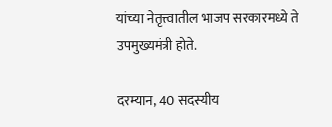यांच्या नेतृत्त्वातील भाजप सरकारमध्ये ते उपमुख्यमंत्री होते.

दरम्यान, 40 सदस्यीय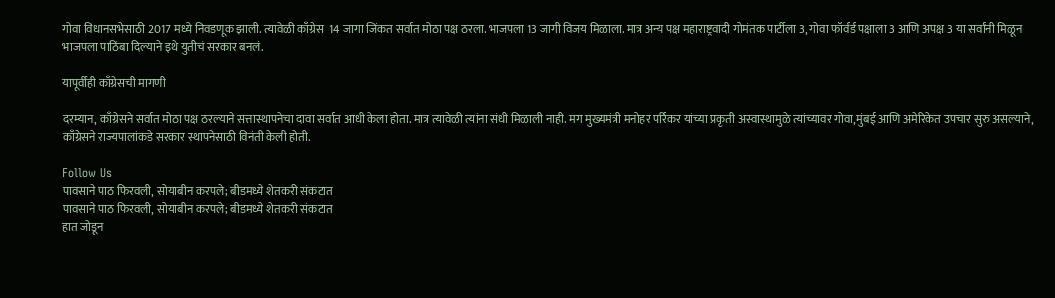गोवा विधानसभेसाठी 2017 मध्ये निवडणूक झाली. त्यावेळी काँग्रेस  14 जागा जिंकत सर्वात मोठा पक्ष ठरला. भाजपला 13 जागी विजय मिळाला. मात्र अन्य पक्ष महाराष्ट्रवादी गोमंतक पार्टीला 3, गोवा फॉर्वर्ड पक्षाला 3 आणि अपक्ष 3 या सर्वांनी मिळून भाजपला पाठिंबा दिल्याने इथे युतीचं सरकार बनलं.

यापूर्वीही काँग्रेसची मागणी

दरम्यान, काँग्रेसने सर्वात मोठा पक्ष ठरल्याने सत्तास्थापनेचा दावा सर्वात आधी केला होता. मात्र त्यावेळी त्यांना संधी मिळाली नाही. मग मुख्यमंत्री मनोहर पर्रिकर यांच्या प्रकृती अस्वास्थामुळे त्यांच्यावर गोवा,मुंबई आणि अमेरिकेत उपचार सुरु असल्याने, काँग्रेसने राज्यपालांकडे सरकार स्थापनेसाठी विनंती केली होती.

Follow Us
पावसाने पाठ फिरवली, सोयाबीन करपले; बीडमध्ये शेतकरी संकटात
पावसाने पाठ फिरवली, सोयाबीन करपले; बीडमध्ये शेतकरी संकटात
हात जोडून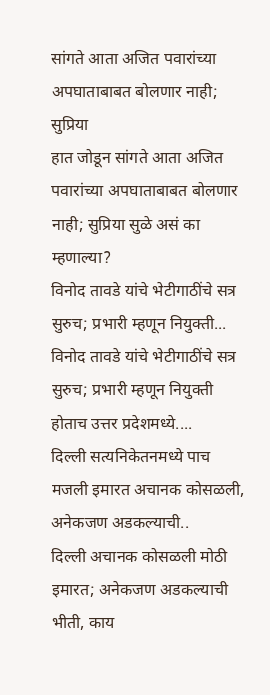सांगते आता अजित पवारांच्या अपघाताबाबत बोलणार नाही; सुप्रिया
हात जोडून सांगते आता अजित पवारांच्या अपघाताबाबत बोलणार नाही; सुप्रिया सुळे असं का म्हणाल्या?
विनोद तावडे यांचे भेटीगाठींचे सत्र सुरुच; प्रभारी म्हणून नियुक्ती...
विनोद तावडे यांचे भेटीगाठींचे सत्र सुरुच; प्रभारी म्हणून नियुक्ती होताच उत्तर प्रदेशमध्ये....
दिल्ली सत्यनिकेतनमध्ये पाच मजली इमारत अचानक कोसळली, अनेकजण अडकल्याची..
दिल्ली अचानक कोसळली मोठी इमारत; अनेकजण अडकल्याची भीती, काय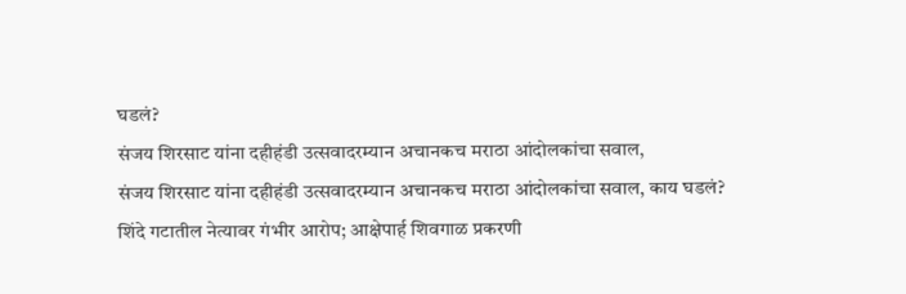घडलं?
संजय शिरसाट यांना दहीहंडी उत्सवादरम्यान अचानकच मराठा आंदोलकांचा सवाल,
संजय शिरसाट यांना दहीहंडी उत्सवादरम्यान अचानकच मराठा आंदोलकांचा सवाल, काय घडलं?
शिंदे गटातील नेत्यावर गंभीर आरोप; आक्षेपार्ह शिवगाळ प्रकरणी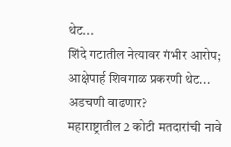थेट...
शिंदे गटातील नेत्यावर गंभीर आरोप; आक्षेपार्ह शिवगाळ प्रकरणी थेट... अडचणी वाढणार?
महाराष्ट्रातील 2 कोटी मतदारांची नावे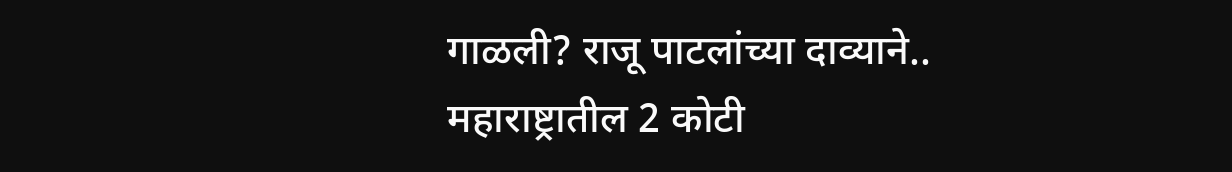गाळली? राजू पाटलांच्या दाव्याने..
महाराष्ट्रातील 2 कोटी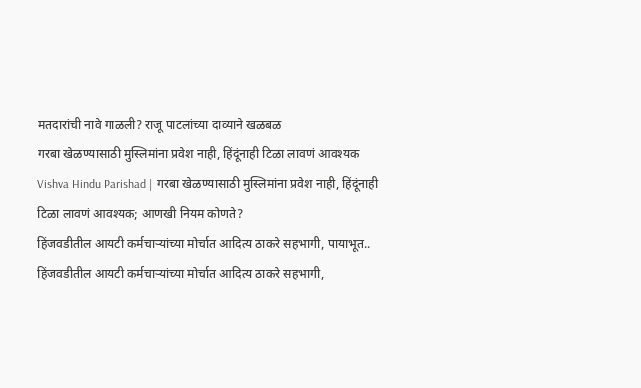मतदारांची नावे गाळली? राजू पाटलांच्या दाव्याने खळबळ
गरबा खेळण्यासाठी मुस्लिमांना प्रवेश नाही, हिंदूंनाही टिळा लावणं आवश्यक
Vishva Hindu Parishad | गरबा खेळण्यासाठी मुस्लिमांना प्रवेश नाही, हिंदूंनाही टिळा लावणं आवश्यक; आणखी नियम कोणते?
हिंजवडीतील आयटी कर्मचाऱ्यांच्या मोर्चात आदित्य ठाकरे सहभागी, पायाभूत..
हिंजवडीतील आयटी कर्मचाऱ्यांच्या मोर्चात आदित्य ठाकरे सहभागी,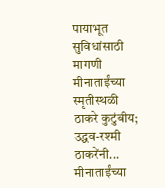पायाभूत सुविधांसाठी मागणी
मीनाताईंच्या स्मृतीस्थळी ठाकरे कुटुंबीय; उद्धव-रश्मी ठाकरेंनी...
मीनाताईंच्या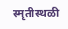स्मृतीस्थळी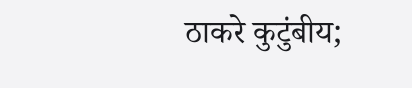ठाकरे कुटुंबीय;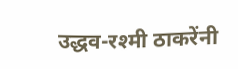उद्धव-रश्मी ठाकरेंनी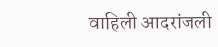वाहिली आदरांजली